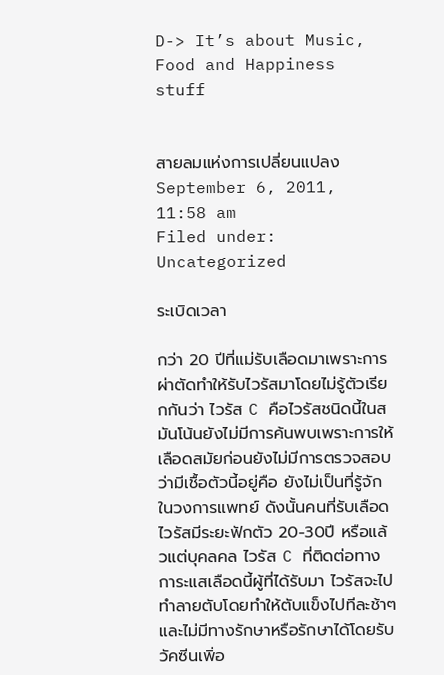D-> It’s about Music, Food and Happiness stuff


สายลมแห่งการเปลี่ยนแปลง
September 6, 2011, 11:58 am
Filed under: Uncategorized

ระเบิดเวลา

กว่า 20 ปีที่แม่รับเลือดมาเพราะการผ่าตัดทำให้รับไวรัสมาโดยไม่รู้ตัวเรียกกันว่า ไวรัส C คือไวรัสชนิดนี้ในสมันโน้นยังไม่มีการค้นพบเพราะการให้เลือดสมัยก่อนยังไม่มีการตรวจสอบว่ามีเชื้อตัวนี้อยู่คือ ยังไม่เป็นที่รู้จักในวงการแพทย์ ดังนั้นคนที่รับเลือดไวรัสมีระยะฟักตัว 20-30ปี หรือแล้วแต่บุคลคล ไวรัส C ที่ติดต่อทางการะแสเลือดนี้ผู้ที่ได้รับมา ไวรัสจะไปทำลายตับโดยทำให้ตับแข็งไปทีละช้าๆ และไม่มีทางรักษาหรือรักษาได้โดยรับวัคซีนเพิ่อ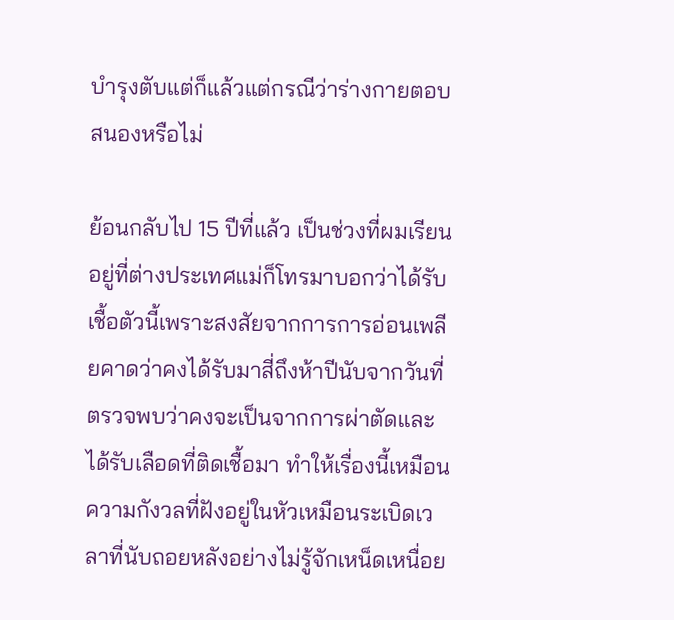บำรุงตับแต่ก็แล้วแต่กรณีว่าร่างกายตอบสนองหรือไม่

ย้อนกลับไป 15 ปีที่แล้ว เป็นช่วงที่ผมเรียนอยู่ที่ต่างประเทศแม่ก็โทรมาบอกว่าได้รับเชื้อตัวนี้เพราะสงสัยจากการการอ่อนเพลียคาดว่าคงได้รับมาสี่ถึงห้าปีนับจากวันที่ตรวจพบว่าคงจะเป็นจากการผ่าตัดและได้รับเลือดที่ติดเชื้อมา ทำให้เรื่องนี้เหมือนความกังวลที่ฝังอยู่ในหัวเหมือนระเบิดเวลาที่นับถอยหลังอย่างไม่รู้จักเหน็ดเหนื่อย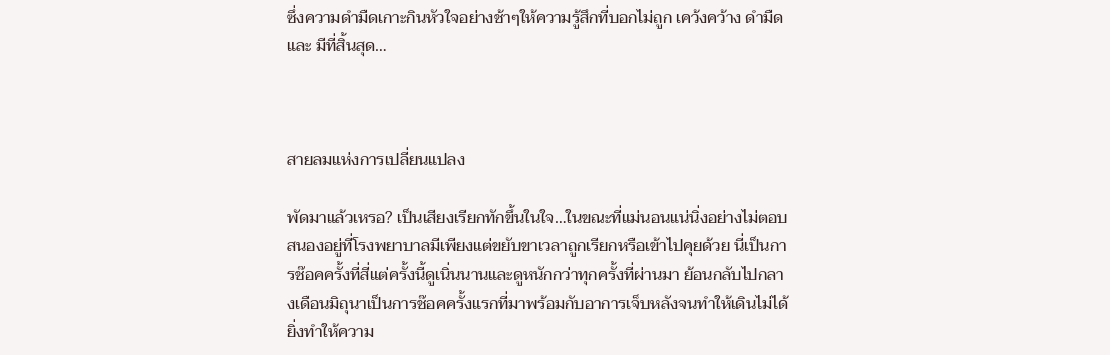ซึ่งความดำมืดเกาะกินหัวใจอย่างช้าๆให้ความรู้สึกที่บอกไม่ถูก เคว้งคว้าง ดำมืด และ มีที่สิ้นสุด…



สายลมแห่งการเปลี่ยนแปลง

พัดมาแล้วเหรอ? เป็นเสียงเรียกทักขึ้นในใจ…ในขณะที่แม่นอนแน่นิ่งอย่างไม่ตอบสนองอยู่ที่โรงพยาบาลมีเพียงแต่ขยับขาเวลาถูกเรียกหรือเข้าไปคุยด้วย นี่เป็นการช๊อคครั้งที่สี่แต่ครั้งนี้ดูเนิ่นนานและดูหนักกว่าทุกครั้งที่ผ่านมา ย้อนกลับไปกลางเดือนมิถุนาเป็นการช๊อคครั้งแรกที่มาพร้อมกับอาการเจ็บหลังจนทำให้เดินไม่ได้ยิ่งทำให้ความ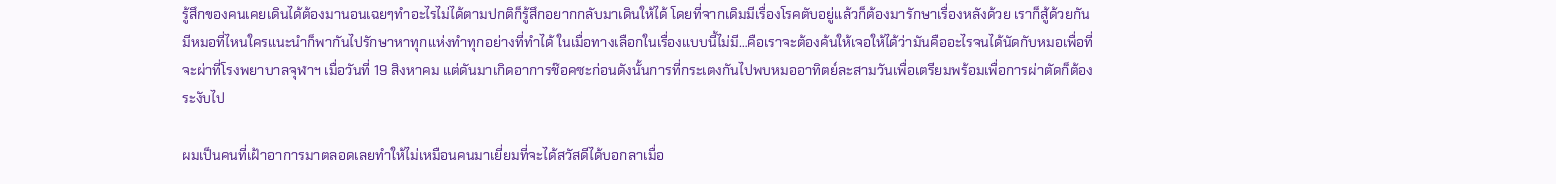รู้สึกของคนเคยเดินได้ต้องมานอนเฉยๆทำอะไรไม่ได้ตามปกติก็รู้สึกอยากกลับมาเดินให้ได้ โดยที่จากเดิมมีเรื่องโรคตับอยู่แล้วก็ต้องมารักษาเรื่องหลังด้วย เราก็สู้ด้วยกันมีหมอที่ไหนใครแนะนำก็พากันไปรักษาหาทุกแห่งทำทุกอย่างที่ทำได้ ในเมื่อทางเลือกในเรื่องแบบนี้ไม่มี…คือเราจะต้องค้นให้เจอให้ได้ว่ามันคืออะไรจนได้นัดกับหมอเพื่อที่จะผ่าที่โรงพยาบาลจุฬาฯ เมื่อวันที่ 19 สิงหาคม แต่ดันมาเกิดอาการช๊อคซะก่อนดังนั้นการที่กระเตงกันไปพบหมออาทิตย์ละสามวันเพื่อเตรียมพร้อมเพื่อการผ่าตัดก็ต้องระงับไป

ผมเป็นคนที่เฝ้าอาการมาตลอดเลยทำให้ไม่เหมือนคนมาเยี่ยมที่จะได้สวัสดีได้บอกลาเมื่อ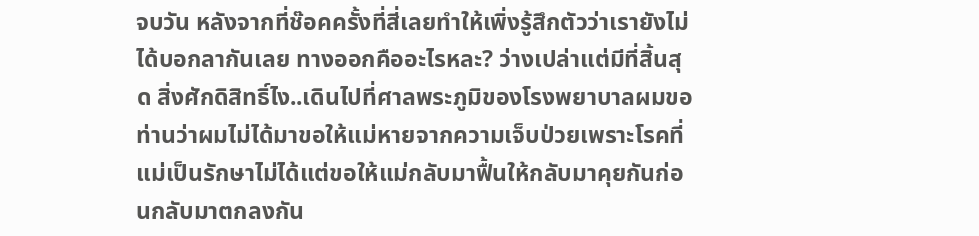จบวัน หลังจากที่ช๊อคครั้งที่สี่เลยทำให้เพิ่งรู้สึกตัวว่าเรายังไม่ได้บอกลากันเลย ทางออกคืออะไรหละ? ว่างเปล่าแต่มีที่สิ้นสุด สิ่งศักดิสิทธิ์ไง..เดินไปที่ศาลพระภูมิของโรงพยาบาลผมขอท่านว่าผมไม่ได้มาขอให้แม่หายจากความเจ็บป่วยเพราะโรคที่แม่เป็นรักษาไม่ได้แต่ขอให้แม่กลับมาฟื้นให้กลับมาคุยกันก่อนกลับมาตกลงกัน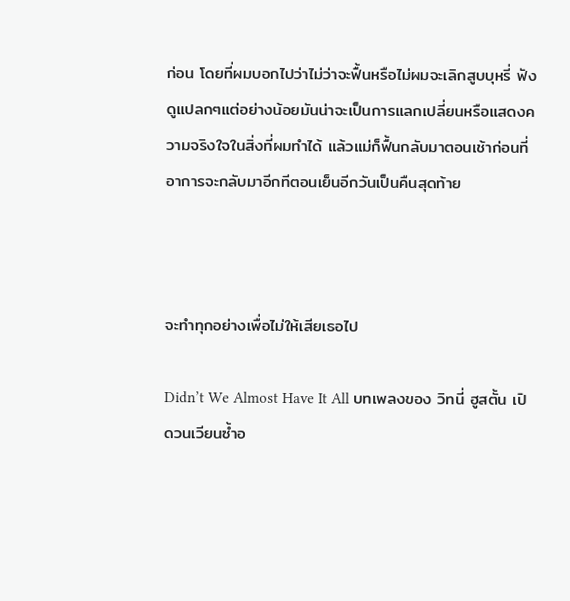ก่อน โดยที่ผมบอกไปว่าไม่ว่าจะฟื้นหรือไม่ผมจะเลิกสูบบุหรี่ ฟังดูแปลกๆแต่อย่างน้อยมันน่าจะเป็นการแลกเปลี่ยนหรือแสดงความจริงใจในสิ่งที่ผมทำได้ แล้วแม่ก็ฟื้นกลับมาตอนเช้าก่อนที่อาการจะกลับมาอีกทีตอนเย็นอีกวันเป็นคืนสุดท้าย



จะทำทุกอย่างเพื่อไม่ให้เสียเธอไป

Didn’t We Almost Have It All บทเพลงของ วิทนี่ ฮูสตั้น เปิดวนเวียนซ้ำอ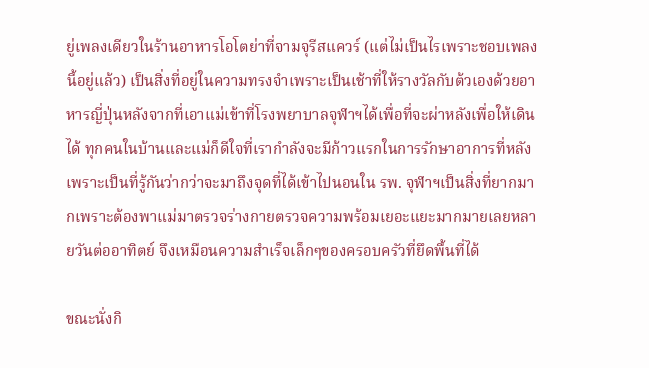ยู่เพลงเดียวในร้านอาหารโอโตย่าที่จามจุรีสแควร์ (แต่ไม่เป็นไรเพราะชอบเพลงนี้อยู่แล้ว) เป็นสิ่งที่อยู่ในความทรงจำเพราะเป็นเช้าที่ให้รางวัลกับต้วเองด้วยอาหารญี่ปุ่นหลังจากที่เอาแม่เข้าที่โรงพยาบาลจุฬาฯได้เพื่อที่จะผ่าหลังเพื่อให้เดินได้ ทุกคนในบ้านและแม่ก็ดีใจที่เรากำลังจะมีก้าวแรกในการรักษาอาการที่หลัง เพราะเป็นที่รู้กันว่ากว่าจะมาถึงจุดที่ได้เข้าไปนอนใน รพ. จุฬาฯเป็นสิ่งที่ยากมากเพราะต้องพาแม่มาตรวจร่างกายตรวจความพร้อมเยอะแยะมากมายเลยหลายวันต่ออาทิตย์ จึงเหมือนความสำเร็จเล็กๆของครอบครัวที่ยึดพื้นที่ได้

ขณะนั่งกิ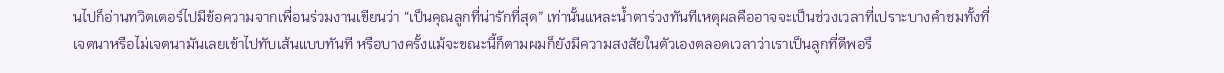นไปก็อ่านทวิตเตอร์ไปมีข้อความจากเพื่อนร่วมงานเขียนว่า “เป็นคุณลูกที่น่ารักที่สุด” เท่านั้นแหละน้ำตาร่วงทันทีเหตุผลคืออาจจะเป็นช่วงเวลาที่เปราะบางคำชมทั้งที่เจตนาหรือไม่เจตนามันเลยเข้าไปทับเส้นแบบทันที หรือบางครั้งแม้จะขณะนี้ก็ตามผมก็ยังมีความสงสัยในตัวเองตลอดเวลาว่าเราเป็นลูกที่ดีพอรึ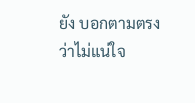ยัง บอกตามตรงว่าไม่แน่ใจ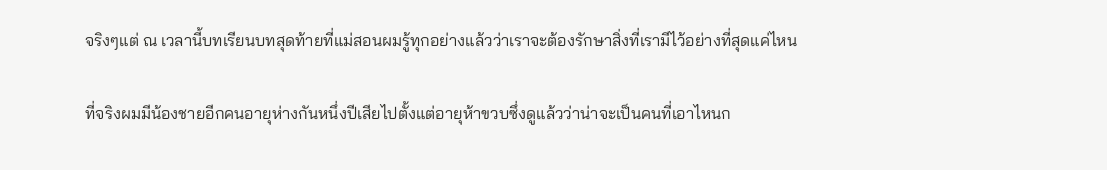จริงๆแต่ ณ เวลานี้บทเรียนบทสุดท้ายที่แม่สอนผมรู้ทุกอย่างแล้วว่าเราจะต้องรักษาสิ่งที่เรามีไว้อย่างที่สุดแค่ไหน

ที่จริงผมมีน้องชายอีกคนอายุห่างกันหนึ่งปีเสียไปตั้งแต่อายุห้าขวบซึ่งดูแล้วว่าน่าจะเป็นคนที่เอาไหนก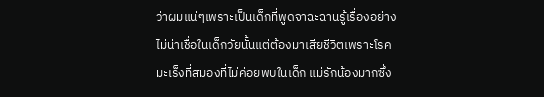ว่าผมแน่ๆเพราะเป็นเด็กที่พูดจาฉะฉานรู้เรื่องอย่างไม่น่าเชื่อในเด็กวัยนั้นแต่ต้องมาเสียชีวิตเพราะโรคมะเร็งที่สมองที่ไม่ค่อยพบในเด็ก แม่รักน้องมากซึ่ง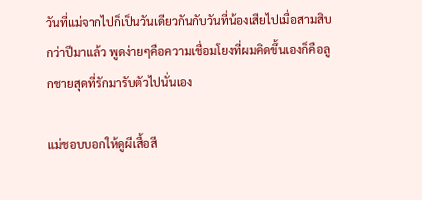วันที่แม่จากไปก็เป็นวันเดียวกันกับวันที่น้องเสียไปเมื่อสามสิบกว่าปีมาแล้ว พูดง่ายๆคือความเชื่อมโยงที่ผมคิดขึ้นเองก็คือลูกชายสุดที่รักมารับตัวไปนั่นเอง

แม่ชอบบอกให้ดูผีเสื้อสี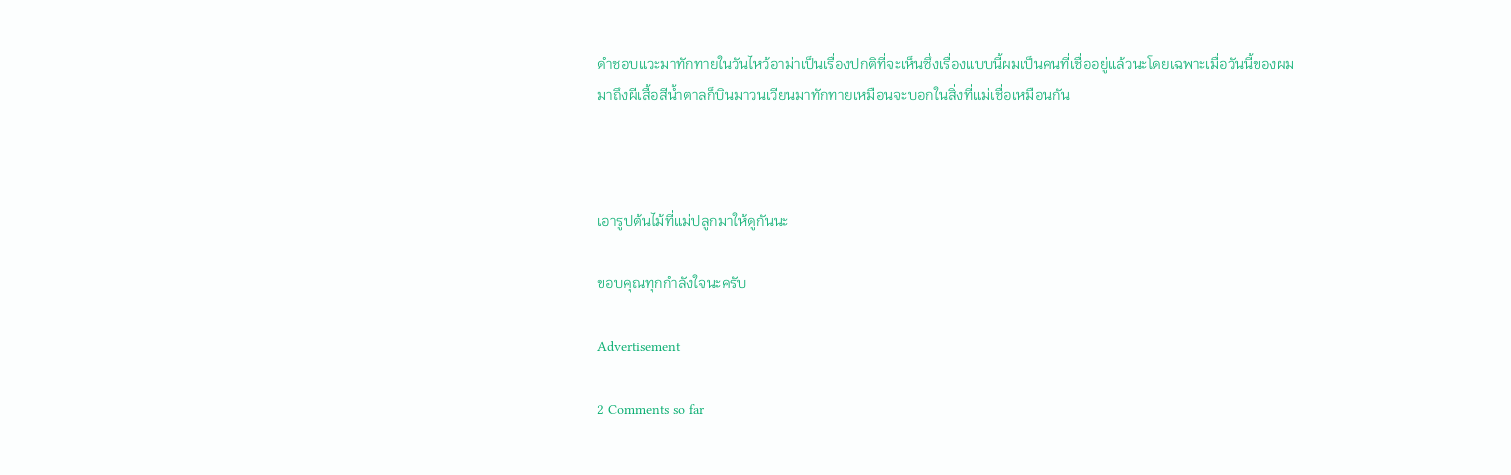ดำชอบแวะมาทักทายในวันไหว้อาม่าเป็นเรื่องปกติที่จะเห็นซึ่งเรื่องแบบนี้ผมเป็นคนที่เชื่ออยู่แล้วนะโดยเฉพาะเมื่อวันนี้ของผมมาถึงผีเสื้อสีน้ำตาลก็บินมาวนเวียนมาทักทายเหมือนจะบอกในสิ่งที่แม่เชื่อเหมือนกัน



เอารูปต้นไม้ที่แม่ปลูกมาให้ดูกันนะ

ขอบคุณทุกกำลังใจนะครับ

Advertisement

2 Comments so far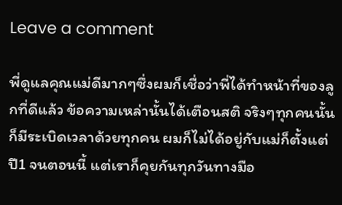Leave a comment

พี่ดูแลคุณแม่ดีมากๆซึ่งผมก็เชื่อว่าพี่ได้ทำหน้าที่ของลูกที่ดีแล้ว ข้อความเหล่านั้นได้เตือนสติ จริงๆทุกคนนั้นก็มีระเบิดเวลาด้วยทุกคน ผมก็ไม่ได้อยู่กับแม่ก็ตั้งแต่ปี1 จนตอนนี้ แต่เราก็คุยกันทุกวันทางมือ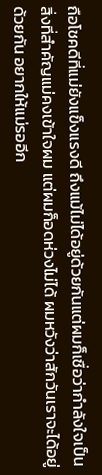ถือโชคดีที่แม่ยังแข็งแรงดี ถึงแม้ไม่ได้อยู่ด้วยกันแต่ผมก็เชื่อว่ากำลังใจเป็นสิ่งที่สำคัญแม่คงเข้าใจผม แต่ผมก็อดห่วงไม่ได้ ผมหวังว่าสักวันเราจะได้อยู่ด้วยกัน อยากให้แม่รออีก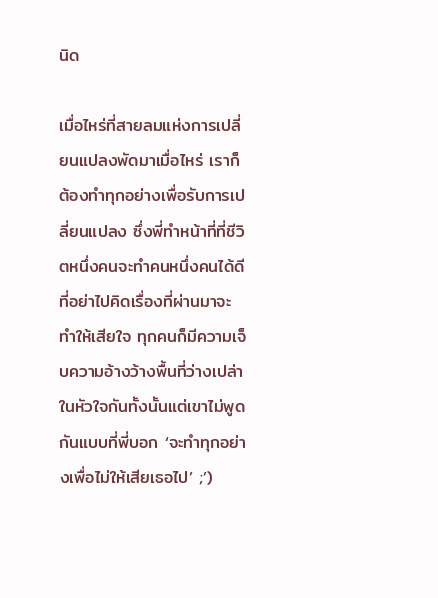นิด

เมื่อไหร่ที่สายลมแห่งการเปลี่ยนแปลงพัดมาเมื่อไหร่ เราก็ต้องทำทุกอย่างเพื่อรับการเปลี่ยนแปลง ซึ่งพี่ทำหน้าที่ที่ชีวิตหนึ่งคนจะทำคนหนึ่งคนได้ดีที่อย่าไปคิดเรื่องที่ผ่านมาจะทำให้เสียใจ ทุกคนก็มีความเจ็บความอ้างว้างพื้นที่ว่างเปล่าในหัวใจกันทั้งนั้นแต่เขาไม่พูดกันแบบที่พี่บอก ‘จะทำทุกอย่างเพื่อไม่ให้เสียเธอไป’ ;’)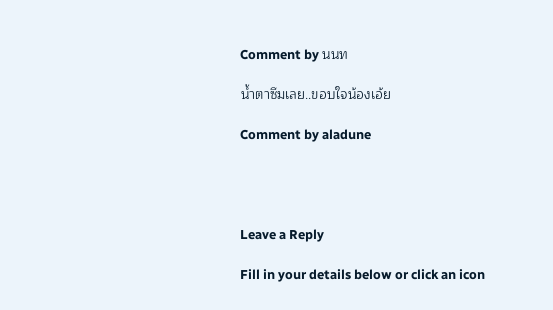Comment by นนท

น้ำตาซึมเลย..ขอบใจน้องเอ้ย

Comment by aladune




Leave a Reply

Fill in your details below or click an icon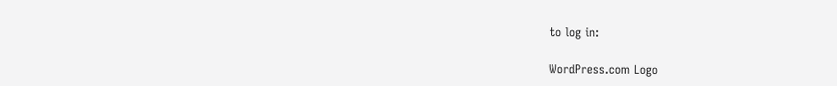to log in:

WordPress.com Logo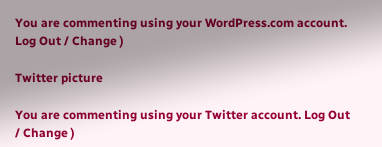You are commenting using your WordPress.com account. Log Out / Change )

Twitter picture

You are commenting using your Twitter account. Log Out / Change )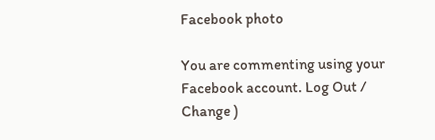Facebook photo

You are commenting using your Facebook account. Log Out / Change )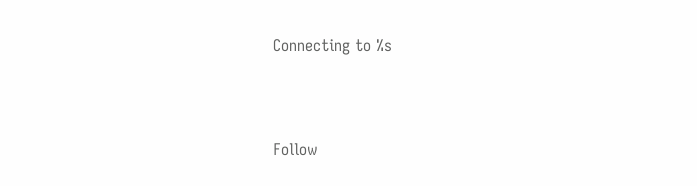Connecting to %s



Follow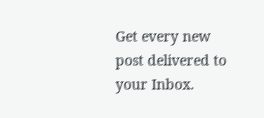Get every new post delivered to your Inbox.